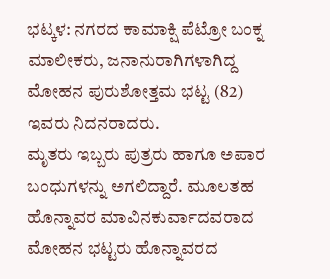ಭಟ್ಕಳ: ನಗರದ ಕಾಮಾಕ್ಷಿ ಪೆಟ್ರೋ ಬಂಕ್ನ ಮಾಲೀಕರು, ಜನಾನುರಾಗಿಗಳಾಗಿದ್ದ ಮೋಹನ ಪುರುಶೋತ್ತಮ ಭಟ್ಟ (82) ಇವರು ನಿದನರಾದರು.
ಮೃತರು ಇಬ್ಬರು ಪುತ್ರರು ಹಾಗೂ ಅಪಾರ ಬಂಧುಗಳನ್ನು ಅಗಲಿದ್ದಾರೆ. ಮೂಲತಹ ಹೊನ್ನಾವರ ಮಾವಿನಕುರ್ವಾದವರಾದ ಮೋಹನ ಭಟ್ಟರು ಹೊನ್ನಾವರದ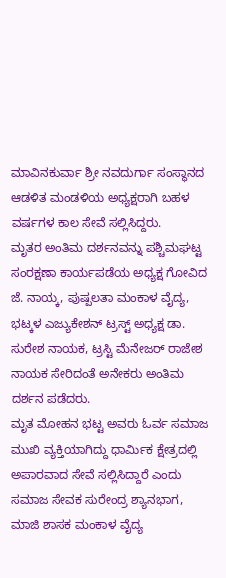ಮಾವಿನಕುರ್ವಾ ಶ್ರೀ ನವದುರ್ಗಾ ಸಂಸ್ಥಾನದ ಆಡಳಿತ ಮಂಡಳಿಯ ಅಧ್ಯಕ್ಷರಾಗಿ ಬಹಳ ವರ್ಷಗಳ ಕಾಲ ಸೇವೆ ಸಲ್ಲಿಸಿದ್ದರು.
ಮೃತರ ಅಂತಿಮ ದರ್ಶನವನ್ನು ಪಶ್ಚಿಮಘಟ್ಟ ಸಂರಕ್ಷಣಾ ಕಾರ್ಯಪಡೆಯ ಅಧ್ಯಕ್ಷ ಗೋವಿದ ಜೆ. ನಾಯ್ಕ, ಪುಷ್ಪಲತಾ ಮಂಕಾಳ ವೈದ್ಯ, ಭಟ್ಕಳ ಎಜ್ಯುಕೇಶನ್ ಟ್ರಸ್ಟ್ ಅಧ್ಯಕ್ಷ ಡಾ. ಸುರೇಶ ನಾಯಕ, ಟ್ರಸ್ಟಿ ಮೆನೇಜರ್ ರಾಜೇಶ ನಾಯಕ ಸೇರಿದಂತೆ ಅನೇಕರು ಅಂತಿಮ ದರ್ಶನ ಪಡೆದರು.
ಮೃತ ಮೋಹನ ಭಟ್ಟ ಅವರು ಓರ್ವ ಸಮಾಜ ಮುಖಿ ವ್ಯಕ್ತಿಯಾಗಿದ್ದು ಧಾರ್ಮಿಕ ಕ್ಷೇತ್ರದಲ್ಲಿ ಅಪಾರವಾದ ಸೇವೆ ಸಲ್ಲಿಸಿದ್ದಾರೆ ಎಂದು ಸಮಾಜ ಸೇವಕ ಸುರೇಂದ್ರ ಶ್ಯಾನಭಾಗ, ಮಾಜಿ ಶಾಸಕ ಮಂಕಾಳ ವೈದ್ಯ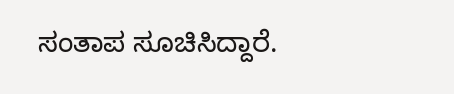ಸಂತಾಪ ಸೂಚಿಸಿದ್ದಾರೆ.